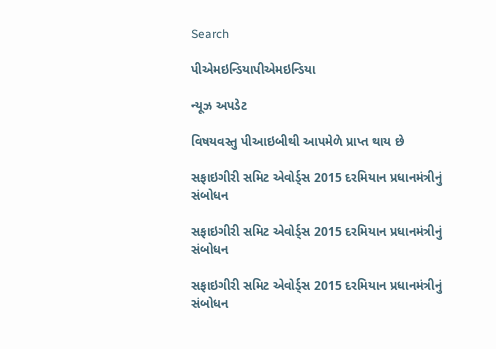Search

પીએમઇન્ડિયાપીએમઇન્ડિયા

ન્યૂઝ અપડેટ

વિષયવસ્તુ પીઆઇબીથી આપમેળે પ્રાપ્ત થાય છે

સફાઇગીરી સમિટ એવોર્ડ્સ 2015 દરમિયાન પ્રધાનમંત્રીનું સંબોધન

સફાઇગીરી સમિટ એવોર્ડ્સ 2015 દરમિયાન પ્રધાનમંત્રીનું સંબોધન

સફાઇગીરી સમિટ એવોર્ડ્સ 2015 દરમિયાન પ્રધાનમંત્રીનું સંબોધન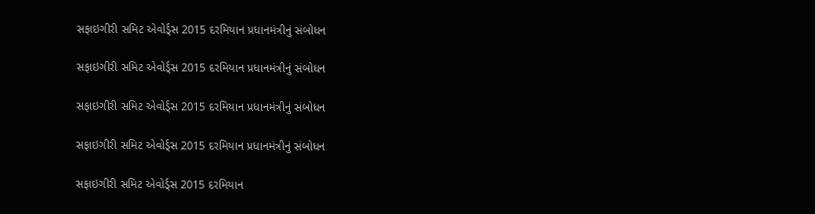સફાઇગીરી સમિટ એવોર્ડ્સ 2015 દરમિયાન પ્રધાનમંત્રીનું સંબોધન

સફાઇગીરી સમિટ એવોર્ડ્સ 2015 દરમિયાન પ્રધાનમંત્રીનું સંબોધન

સફાઇગીરી સમિટ એવોર્ડ્સ 2015 દરમિયાન પ્રધાનમંત્રીનું સંબોધન

સફાઇગીરી સમિટ એવોર્ડ્સ 2015 દરમિયાન પ્રધાનમંત્રીનું સંબોધન

સફાઇગીરી સમિટ એવોર્ડ્સ 2015 દરમિયાન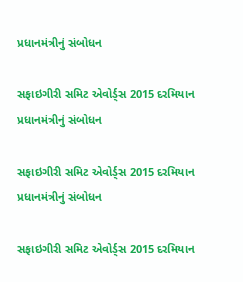પ્રધાનમંત્રીનું સંબોધન

સફાઇગીરી સમિટ એવોર્ડ્સ 2015 દરમિયાન પ્રધાનમંત્રીનું સંબોધન

સફાઇગીરી સમિટ એવોર્ડ્સ 2015 દરમિયાન પ્રધાનમંત્રીનું સંબોધન

સફાઇગીરી સમિટ એવોર્ડ્સ 2015 દરમિયાન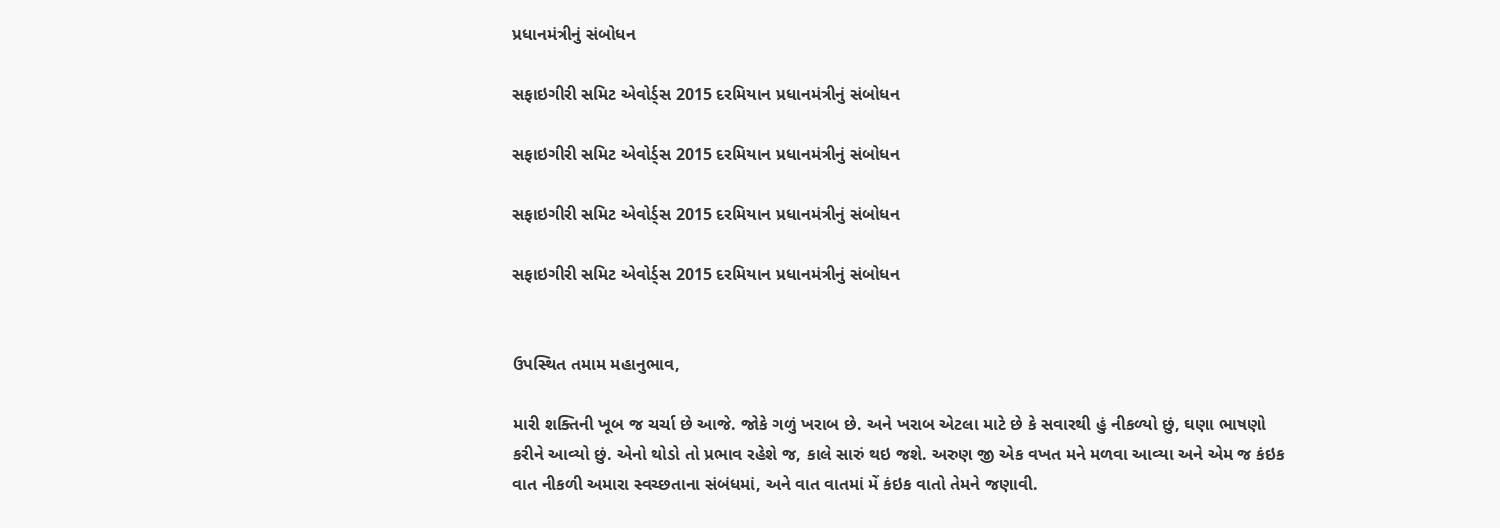પ્રધાનમંત્રીનું સંબોધન

સફાઇગીરી સમિટ એવોર્ડ્સ 2015 દરમિયાન પ્રધાનમંત્રીનું સંબોધન

સફાઇગીરી સમિટ એવોર્ડ્સ 2015 દરમિયાન પ્રધાનમંત્રીનું સંબોધન

સફાઇગીરી સમિટ એવોર્ડ્સ 2015 દરમિયાન પ્રધાનમંત્રીનું સંબોધન

સફાઇગીરી સમિટ એવોર્ડ્સ 2015 દરમિયાન પ્રધાનમંત્રીનું સંબોધન


ઉપસ્થિત તમામ મહાનુભાવ,

મારી શક્તિની ખૂબ જ ચર્ચા છે આજે. જોકે ગળું ખરાબ છે. અને ખરાબ એટલા માટે છે કે સવારથી હું નીકળ્યો છું, ઘણા ભાષણો કરીને આવ્યો છું. એનો થોડો તો પ્રભાવ રહેશે જ, કાલે સારું થઇ જશે. અરુણ જી એક વખત મને મળવા આવ્યા અને એમ જ કંઇક વાત નીકળી અમારા સ્વચ્છતાના સંબંધમાં, અને વાત વાતમાં મેં કંઇક વાતો તેમને જણાવી.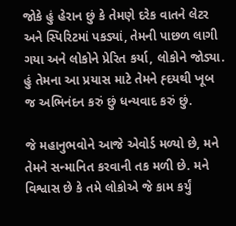જોકે હું હેરાન છું કે તેમણે દરેક વાતને લેટર અને સ્પિરિટમાં પકડ્યાં, તેમની પાછળ લાગી ગયા અને લોકોને પ્રેરિત કર્યા, લોકોને જોડ્યા. હું તેમના આ પ્રયાસ માટે તેમને હ્દયથી ખૂબ જ અભિનંદન કરું છું ધન્યવાદ કરું છું.

જે મહાનુભવોને આજે એવોર્ડ મળ્યો છે, મને તેમને સન્માનિત કરવાની તક મળી છે. મને વિશ્વાસ છે કે તમે લોકોએ જે કામ કર્યું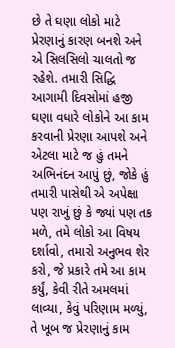છે તે ઘણા લોકો માટે પ્રેરણાનું કારણ બનશે અને એ સિલસિલો ચાલતો જ રહેશે. તમારી સિદ્ધિ આગામી દિવસોમાં હજી ઘણા વધારે લોકોને આ કામ કરવાની પ્રેરણા આપશે અને એટલા માટે જ હું તમને અભિનંદન આપું છું, જોકે હું તમારી પાસેથી એ અપેક્ષા પણ રાખું છું કે જ્યાં પણ તક મળે, તમે લોકો આ વિષય દર્શાવો, તમારો અનુભવ શેર કરો, જે પ્રકારે તમે આ કામ કર્યું, કેવી રીતે અમલમાં લાવ્યા, કેવું પરિણામ મળ્યું, તે ખૂબ જ પ્રેરણાનું કામ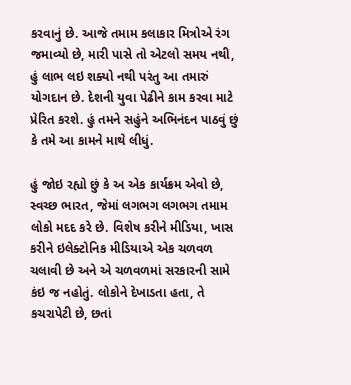કરવાનું છે. આજે તમામ કલાકાર મિત્રોએ રંગ જમાવ્યો છે, મારી પાસે તો એટલો સમય નથી, હું લાભ લઇ શક્યો નથી પરંતુ આ તમારું યોગદાન છે. દેશની યુવા પેઢીને કામ કરવા માટે પ્રેરિત કરશે. હું તમને સહુંને અભિનંદન પાઠવું છું કે તમે આ કામને માથે લીધું.

હું જોઇ રહ્યો છું કે અ એક કાર્યક્રમ એવો છે, સ્વચ્છ ભારત, જેમાં લગભગ લગભગ તમામ લોકો મદદ કરે છે. વિશેષ કરીને મીડિયા, ખાસ કરીને ઇલેક્ટોનિક મીડિયાએ એક ચળવળ ચલાવી છે અને એ ચળવળમાં સરકારની સામે કંઇ જ નહોતું. લોકોને દેખાડતા હતા, તે કચરાપેટી છે, છતાં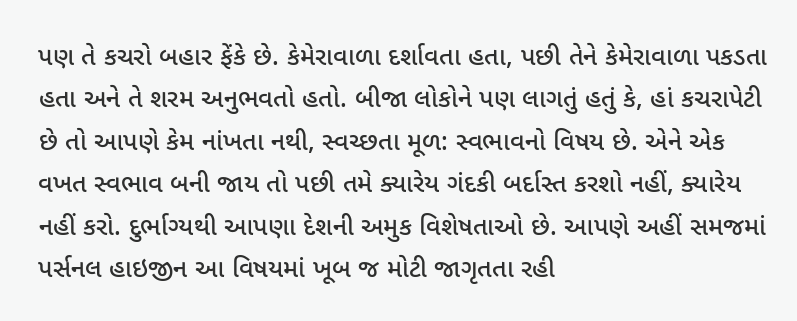પણ તે કચરો બહાર ફેંકે છે. કેમેરાવાળા દર્શાવતા હતા, પછી તેને કેમેરાવાળા પકડતા હતા અને તે શરમ અનુભવતો હતો. બીજા લોકોને પણ લાગતું હતું કે, હાં કચરાપેટી છે તો આપણે કેમ નાંખતા નથી, સ્વચ્છતા મૂળ: સ્વભાવનો વિષય છે. એને એક વખત સ્વભાવ બની જાય તો પછી તમે ક્યારેય ગંદકી બર્દાસ્ત કરશો નહીં, ક્યારેય નહીં કરો. દુર્ભાગ્યથી આપણા દેશની અમુક વિશેષતાઓ છે. આપણે અહીં સમજમાં પર્સનલ હાઇજીન આ વિષયમાં ખૂબ જ મોટી જાગૃતતા રહી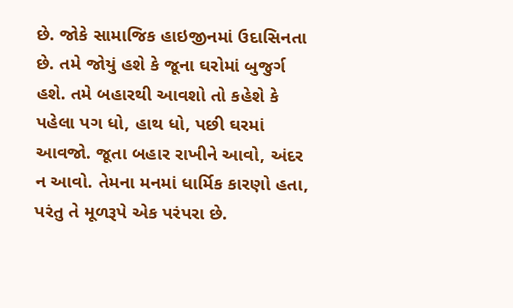છે. જોકે સામાજિક હાઇજીનમાં ઉદાસિનતા છે. તમે જોયું હશે કે જૂના ઘરોમાં બુજુર્ગ હશે. તમે બહારથી આવશો તો કહેશે કે પહેલા પગ ધો, હાથ ધો, પછી ઘરમાં આવજો. જૂતા બહાર રાખીને આવો, અંદર ન આવો. તેમના મનમાં ધાર્મિક કારણો હતા, પરંતુ તે મૂળરૂપે એક પરંપરા છે.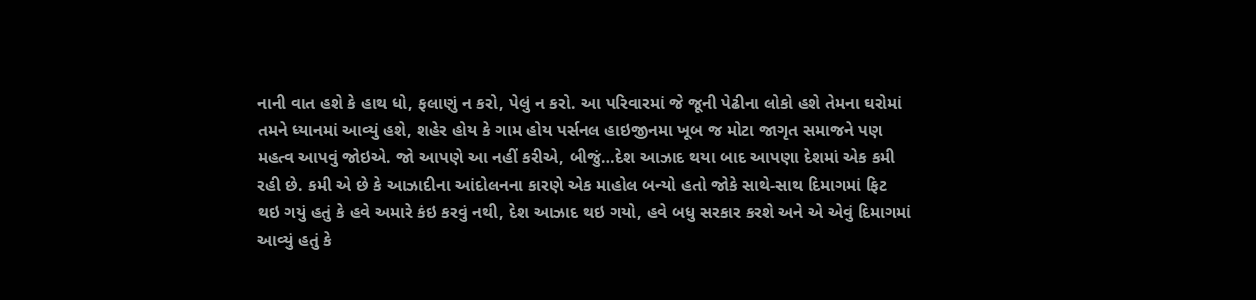નાની વાત હશે કે હાથ ધો, ફલાણું ન કરો, પેલું ન કરો. આ પરિવારમાં જે જૂની પેઢીના લોકો હશે તેમના ઘરોમાં તમને ધ્યાનમાં આવ્યું હશે, શહેર હોય કે ગામ હોય પર્સનલ હાઇજીનમા ખૂબ જ મોટા જાગૃત સમાજને પણ મહત્વ આપવું જોઇએ. જો આપણે આ નહીં કરીએ, બીજું…દેશ આઝાદ થયા બાદ આપણા દેશમાં એક કમી રહી છે. કમી એ છે કે આઝાદીના આંદોલનના કારણે એક માહોલ બન્યો હતો જોકે સાથે-સાથ દિમાગમાં ફિટ થઇ ગયું હતું કે હવે અમારે કંઇ કરવું નથી, દેશ આઝાદ થઇ ગયો, હવે બધુ સરકાર કરશે અને એ એવું દિમાગમાં આવ્યું હતું કે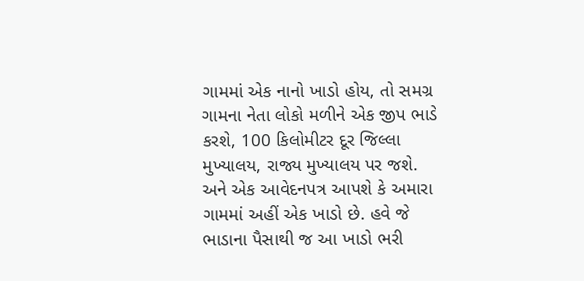ગામમાં એક નાનો ખાડો હોય, તો સમગ્ર ગામના નેતા લોકો મળીને એક જીપ ભાડે કરશે, 100 કિલોમીટર દૂર જિલ્લા મુખ્યાલય, રાજ્ય મુખ્યાલય પર જશે. અને એક આવેદનપત્ર આપશે કે અમારા ગામમાં અહીં એક ખાડો છે. હવે જે ભાડાના પૈસાથી જ આ ખાડો ભરી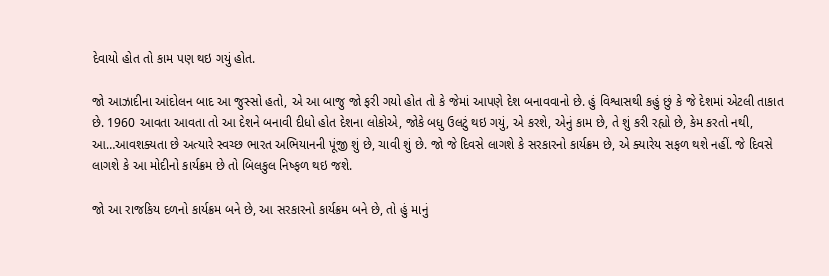દેવાયો હોત તો કામ પણ થઇ ગયું હોત.

જો આઝાદીના આંદોલન બાદ આ જુસ્સો હતો, એ આ બાજુ જો ફરી ગયો હોત તો કે જેમાં આપણે દેશ બનાવવાનો છે. હું વિશ્વાસથી કહું છું કે જે દેશમાં એટલી તાકાત છે. 1960 આવતા આવતા તો આ દેશને બનાવી દીધો હોત દેશના લોકોએ, જોકે બધુ ઉલટું થઇ ગયું, એ કરશે, એનું કામ છે, તે શું કરી રહ્યો છે, કેમ કરતો નથી, આ…આવશક્યતા છે અત્યારે સ્વચ્છ ભારત અભિયાનની પૂંજી શું છે, ચાવી શું છે. જો જે દિવસે લાગશે કે સરકારનો કાર્યક્રમ છે, એ ક્યારેય સફળ થશે નહીં. જે દિવસે લાગશે કે આ મોદીનો કાર્યક્રમ છે તો બિલકુલ નિષ્ફળ થઇ જશે.

જો આ રાજકિય દળનો કાર્યક્રમ બને છે, આ સરકારનો કાર્યક્રમ બને છે, તો હું માનું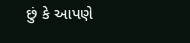છું કે આપણે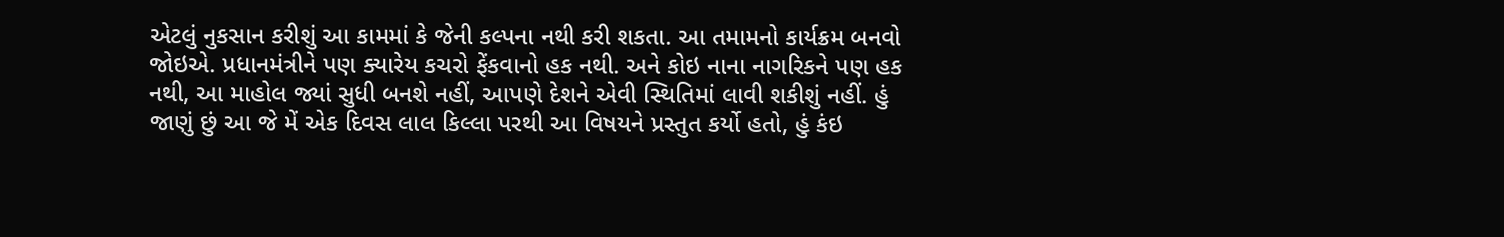એટલું નુકસાન કરીશું આ કામમાં કે જેની કલ્પના નથી કરી શકતા. આ તમામનો કાર્યક્રમ બનવો જોઇએ. પ્રધાનમંત્રીને પણ ક્યારેય કચરો ફેંકવાનો હક નથી. અને કોઇ નાના નાગરિકને પણ હક નથી, આ માહોલ જ્યાં સુધી બનશે નહીં, આપણે દેશને એવી સ્થિતિમાં લાવી શકીશું નહીં. હું જાણું છું આ જે મેં એક દિવસ લાલ કિલ્લા પરથી આ વિષયને પ્રસ્તુત કર્યો હતો, હું કંઇ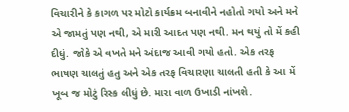વિચારીને કે કાગળ પર મોટો કાર્યક્રમ બનાવીને નહોતો ગયો અને મને એ જામતું પણ નથી, એ મારી આદત પણ નથી. મન થયું તો મેં કહી દીધું. જોકે એ વખતે મને અંદાજ આવી ગયો હતો. એક તરફ ભાષણ ચાલતું હતુ અને એક તરફ વિચારણા ચાલતી હતી કે આ મેં ખૂબ જ મોટું રિસ્ક લીધું છે. મારા વાળ ઉખાડી નાંખશે.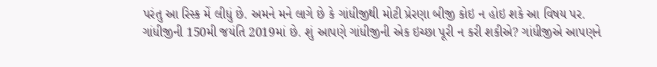પરંતુ આ રિસ્ક મેં લીધું છે. અમને મને લાગે છે કે ગાંધીજીથી મોટી પ્રેરણા બીજી કોઇ ન હોઇ શકે આ વિષય પર. ગાંધીજીની 150મી જયંતિ 2019માં છે. શું આપણે ગાંધીજીની એક ઇચ્છા પૂરી ન કરી શકીએ? ગાંધીજીએ આપણને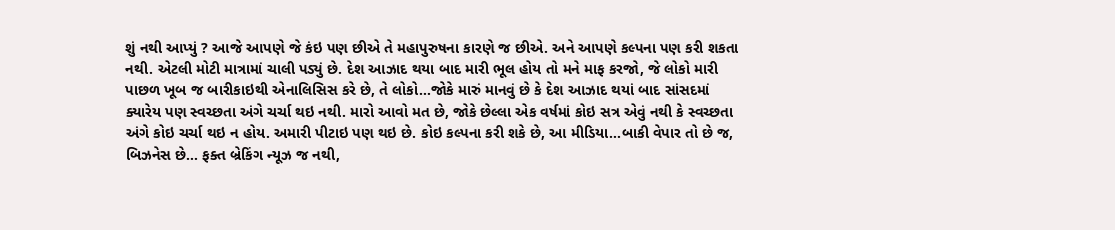શું નથી આપ્યું ? આજે આપણે જે કંઇ પણ છીએ તે મહાપુરુષના કારણે જ છીએ. અને આપણે કલ્પના પણ કરી શકતા નથી. એટલી મોટી માત્રામાં ચાલી પડ્યું છે. દેશ આઝાદ થયા બાદ મારી ભૂલ હોય તો મને માફ કરજો, જે લોકો મારી પાછળ ખૂબ જ બારીકાઇથી એનાલિસિસ કરે છે, તે લોકો…જોકે મારું માનવું છે કે દેશ આઝાદ થયાં બાદ સાંસદમાં ક્યારેય પણ સ્વચ્છતા અંગે ચર્ચા થઇ નથી. મારો આવો મત છે, જોકે છેલ્લા એક વર્ષમાં કોઇ સત્ર એવું નથી કે સ્વચ્છતા અંગે કોઇ ચર્ચા થઇ ન હોય. અમારી પીટાઇ પણ થઇ છે. કોઇ કલ્પના કરી શકે છે, આ મીડિયા…બાકી વેપાર તો છે જ, બિઝનેસ છે… ફક્ત બ્રેકિંગ ન્યૂઝ જ નથી,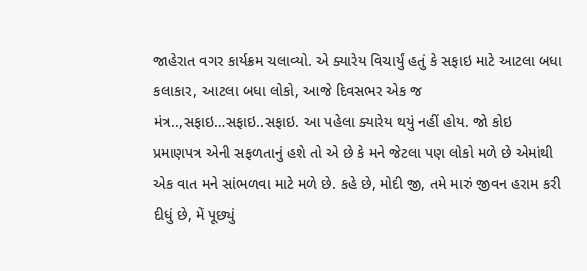જાહેરાત વગર કાર્યક્રમ ચલાવ્યો. એ ક્યારેય વિચાર્યું હતું કે સફાઇ માટે આટલા બધા કલાકાર, આટલા બધા લોકો, આજે દિવસભર એક જ મંત્ર..,સફાઇ…સફાઇ..સફાઇ. આ પહેલા ક્યારેય થયું નહીં હોય. જો કોઇ પ્રમાણપત્ર એની સફળતાનું હશે તો એ છે કે મને જેટલા પણ લોકો મળે છે એમાંથી એક વાત મને સાંભળવા માટે મળે છે. કહે છે, મોદી જી, તમે મારું જીવન હરામ કરી દીધું છે, મેં પૂછ્યું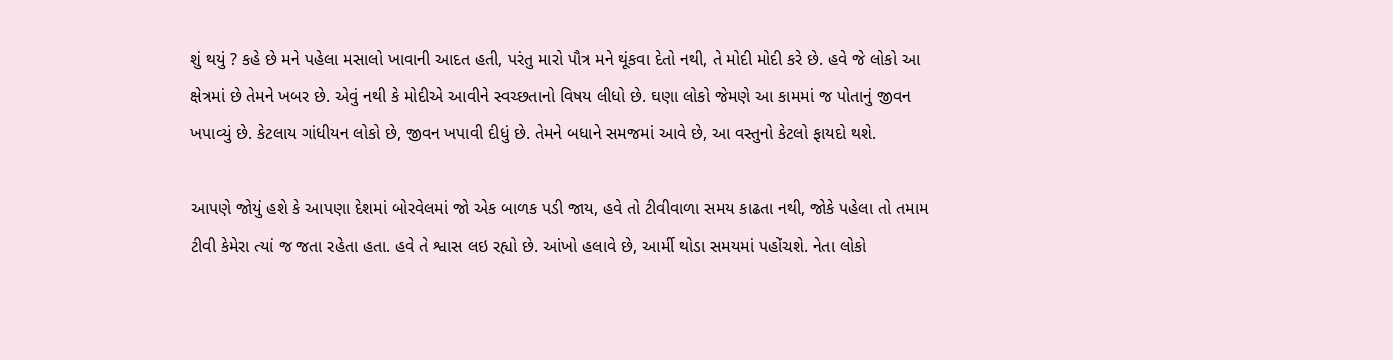શું થયું ? કહે છે મને પહેલા મસાલો ખાવાની આદત હતી, પરંતુ મારો પૌત્ર મને થૂંકવા દેતો નથી, તે મોદી મોદી કરે છે. હવે જે લોકો આ ક્ષેત્રમાં છે તેમને ખબર છે. એવું નથી કે મોદીએ આવીને સ્વચ્છતાનો વિષય લીધો છે. ઘણા લોકો જેમણે આ કામમાં જ પોતાનું જીવન ખપાવ્યું છે. કેટલાય ગાંધીયન લોકો છે, જીવન ખપાવી દીધું છે. તેમને બધાને સમજમાં આવે છે, આ વસ્તુનો કેટલો ફાયદો થશે.

આપણે જોયું હશે કે આપણા દેશમાં બોરવેલમાં જો એક બાળક પડી જાય, હવે તો ટીવીવા‌ળા સમય કાઢતા નથી, જોકે પહેલા તો તમામ ટીવી કેમેરા ત્યાં જ જતા રહેતા હતા. હવે તે શ્વાસ લઇ રહ્યો છે. આંખો હલાવે છે, આર્મી થોડા સમયમાં પહોંચશે. નેતા લોકો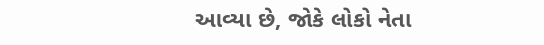આવ્યા છે, જોકે લોકો નેતા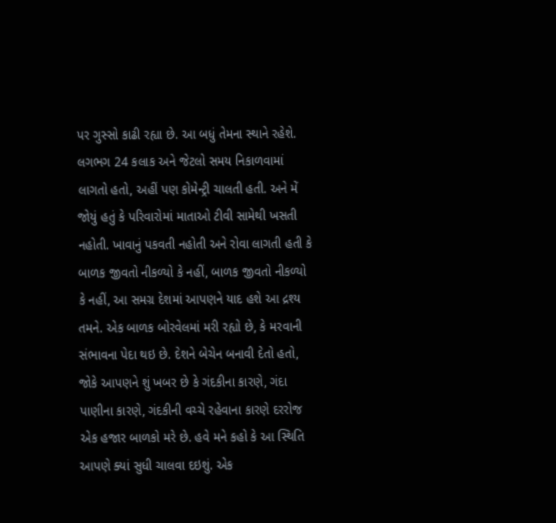પર ગુસ્સો કાઢી રહ્યા છે. આ બધું તેમના સ્થાને રહેશે. લગભગ 24 કલાક અને જેટલો સમય નિકાળવામાં લાગતો હતો, અહીં પણ કોમેન્ટ્રી ચાલતી હતી. અને મેં જોયું હતું કે પરિવારોમાં માતાઓ ટીવી સામેથી ખસતી નહોતી. ખાવાનું પકવતી નહોતી અને રોવા લાગતી હતી કે બાળક જીવતો નીકળ્યો કે નહીં, બાળક જીવતો નીકળ્યો કે નહીં, આ સમગ્ર દેશમાં આપણને યાદ હશે આ દ્રશ્ય તમને. એક બાળક બોરવેલમાં મરી રહ્યો છે, કે મરવાની સંભાવના પેદા થઇ છે. દેશને બેચેન બનાવી દેતો હતો, જોકે આપણને શું ખબર છે કે ગંદકીના કારણે, ગંદા પાણીના કારણે, ગંદકીની વચ્ચે રહેવાના કારણે દરરોજ એક હજાર બાળકો મરે છે. હવે મને કહો કે આ સ્થિતિ આપણે ક્યાં સુધી ચાલવા દઇશું. એક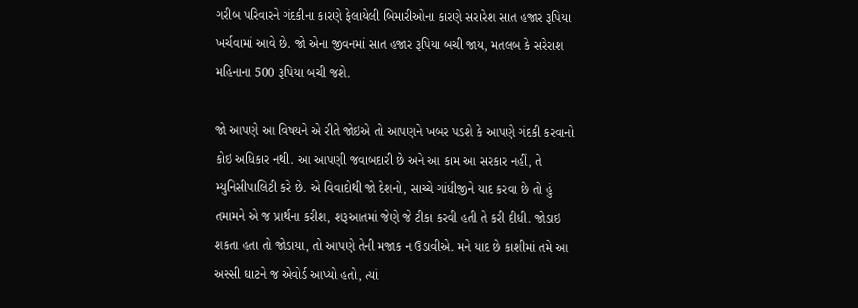ગરીબ પરિવારને ગંદકીના કારણે ફેલાયેલી બિમારીઓના કારણે સરારેશ સાત હજાર રૂપિયા ખર્ચવામાં આવે છે. જો એના જીવનમાં સાત હજાર રૂપિયા બચી જાય, મતલબ કે સરેરાશ મહિનાના 500 રૂપિયા બચી જશે.

જો આપણે આ વિષયને એ રીતે જોઇએ તો આપણને ખબર પડશે કે આપણે ગંદકી કરવાનો કોઇ અધિકાર નથી. આ આપણી જવાબદારી છે અને આ કામ આ સરકાર નહીં, તે મ્યુનિસીપાલિટી કરે છે. એ વિવાદોથી જો દેશનો, સાચ્ચે ગાંધીજીને યાદ કરવા છે તો હું તમામને એ જ પ્રાર્થના કરીશ, શરૂઆતમાં જેણે જે ટીકા કરવી હતી તે કરી દીધી. જોડાઇ શકતા હતા તો જોડાયા, તો આપણે તેની મજાક ન ઉડાવીએ. મને યાદ છે કાશીમાં તમે આ અસ્સી ઘાટને જ એવોર્ડ આપ્યો હતો, ત્યાં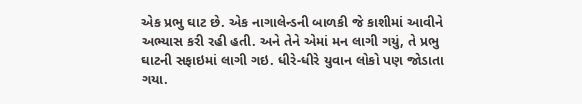એક પ્રભુ ઘાટ છે. એક નાગાલેન્ડની બાળકી જે કાશીમાં આવીને અભ્યાસ કરી રહી હતી. અને તેને એમાં મન લાગી ગયું, તે પ્રભુ ઘાટની સફાઇમાં લાગી ગઇ. ધીરે-ધીરે યુવાન લોકો પણ જોડાતા ગયા.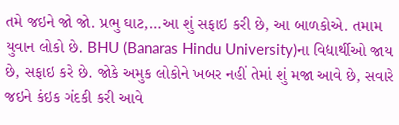તમે જઇને જો જો. પ્રભુ ઘાટ,…આ શું સફાઇ કરી છે, આ બાળકોએ. તમામ યુવાન લોકો છે. BHU (Banaras Hindu University)ના વિદ્યાર્થીઓ જાય છે, સફાઇ કરે છે. જોકે અમુક લોકોને ખબર નહીં તેમાં શું મજા આવે છે, સવારે જઇને કંઇક ગંદકી કરી આવે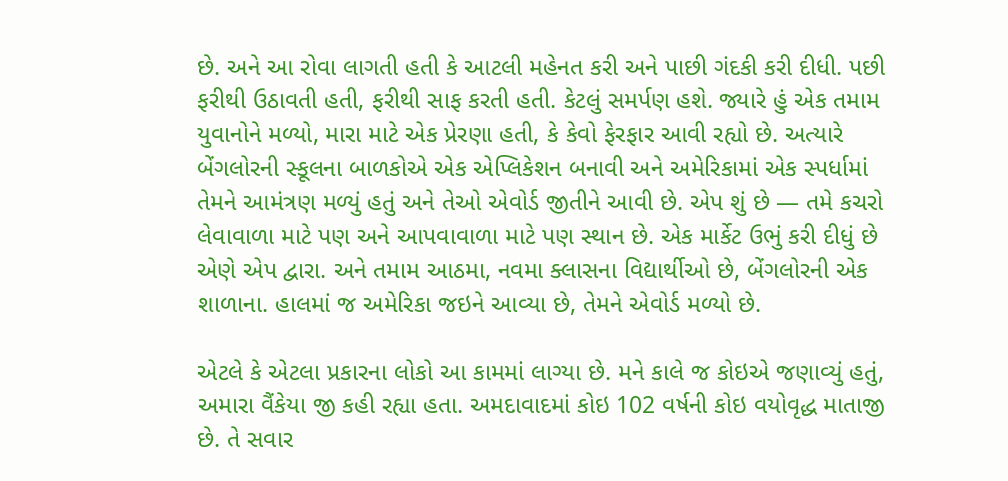છે. અને આ રોવા લાગતી હતી કે આટલી મહેનત કરી અને પાછી ગંદકી કરી દીધી. પછી ફરીથી ઉઠાવતી હતી, ફરીથી સાફ કરતી હતી. કેટલું સમર્પણ હશે. જ્યારે હું એક તમામ યુવાનોને મળ્યો, મારા માટે એક પ્રેરણા હતી, કે કેવો ફેરફાર આવી રહ્યો છે. અત્યારે બેંગલોરની સ્કૂલના બાળકોએ એક એપ્લિકેશન બનાવી અને અમેરિકામાં એક સ્પર્ધામાં તેમને આમંત્રણ મળ્યું હતું અને તેઓ એવોર્ડ જીતીને આવી છે. એપ શું છે — તમે કચરો લેવાવાળા માટે પણ અને આપવાવાળા માટે પણ સ્થાન છે. એક માર્કેટ ઉભું કરી દીધું છે એણે એપ દ્વારા. અને તમામ આઠમા, નવમા ક્લાસના વિદ્યાર્થીઓ છે, બેંગલોરની એક શાળાના. હાલમાં જ અમેરિકા જઇને આવ્યા છે, તેમને એવોર્ડ મળ્યો છે.

એટલે કે એટલા પ્રકારના લોકો આ કામમાં લાગ્યા છે. મને કાલે જ કોઇએ જણાવ્યું હતું, અમારા વૈંકેયા જી કહી રહ્યા હતા. અમદાવાદમાં કોઇ 102 વર્ષની કોઇ વયોવૃદ્ધ માતાજી છે. તે સવાર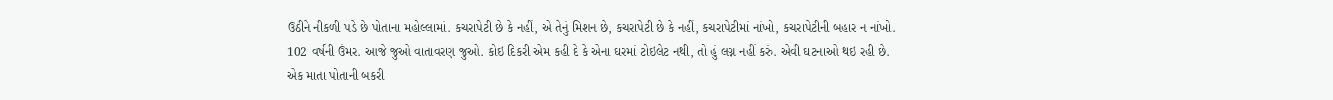ઉઠીને નીકળી પડે છે પોતાના મહોલ્લામાં. કચરાપેટી છે કે નહીં, એ તેનું મિશન છે, કચરાપેટી છે કે નહીં, કચરાપેટીમાં નાંખો, કચરાપેટીની બહાર ન નાંખો. 102 વર્ષની ઉંમર. આજે જુઓ વાતાવરણ જુઓ. કોઇ દિકરી એમ કહી દે કે એના ઘરમાં ટોઇલેટ નથી, તો હું લગ્ન નહીં કરું. એવી ઘટનાઓ થઇ રહી છે. એક માતા પોતાની બકરી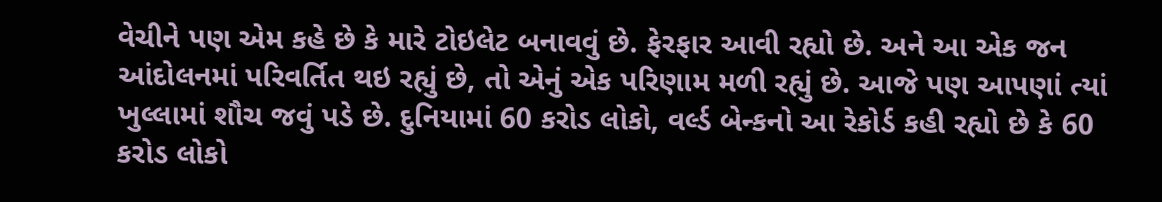વેચીને પણ એમ કહે છે કે મારે ટોઇલેટ બનાવવું છે. ફેરફાર આવી રહ્યો છે. અને આ એક જન આંદોલનમાં પરિવર્તિત થઇ રહ્યું છે, તો એનું એક પરિણામ મળી રહ્યું છે. આજે પણ આપણાં ત્યાં ખુલ્લામાં શૌચ જવું પડે છે. દુનિયામાં 60 કરોડ લોકો, વર્લ્ડ બેન્કનો આ રેકોર્ડ કહી રહ્યો છે કે 60 કરોડ લોકો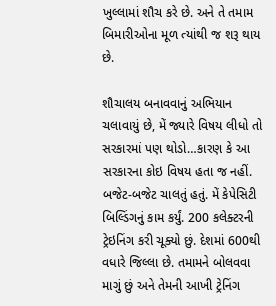ખુલ્લામાં શૌચ કરે છે. અને તે તમામ બિમારીઓના મૂળ ત્યાંથી જ શરૂ થાય છે.

શૌચાલય બનાવવાનું અભિયાન ચલાવાયું છે, મેં જ્યારે વિષય લીધો તો સરકારમાં પણ થોડો…કારણ કે આ સરકારના કોઇ વિષય હતા જ નહીં. બજેટ-બજેટ ચાલતું હતું. મેં કેપેસિટી બિલ્ડિંગનું કામ કર્યું. 200 કલેક્ટરની ટ્રેઇનિંગ કરી ચૂક્યો છું. દેશમાં 600થી વધારે જિલ્લા છે. તમામને બોલવવા માગું છું અને તેમની આખી ટ્રેનિંગ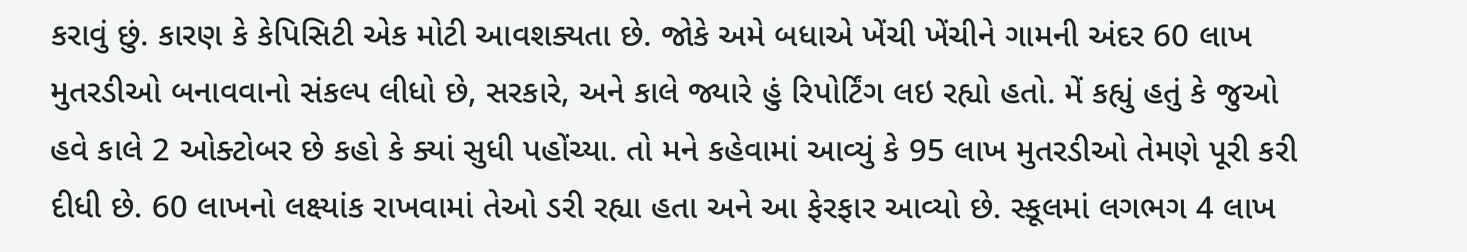કરાવું છું. કારણ કે કેપિસિટી એક મોટી આવશક્યતા છે. જોકે અમે બધાએ ખેંચી ખેંચીને ગામની અંદર 60 લાખ મુતરડીઓ બનાવવાનો સંકલ્પ લીધો છે, સરકારે, અને કાલે જ્યારે હું રિપોર્ટિંગ લઇ રહ્યો હતો. મેં કહ્યું હતું કે જુઓ હવે કાલે 2 ઓક્ટોબર છે કહો કે ક્યાં સુધી પહોંચ્યા. તો મને કહેવામાં આવ્યું કે 95 લાખ મુતરડીઓ તેમણે પૂરી કરી દીધી છે. 60 લાખનો લક્ષ્યાંક રાખવામાં તેઓ ડરી રહ્યા હતા અને આ ફેરફાર આવ્યો છે. સ્કૂલમાં લગભગ 4 લાખ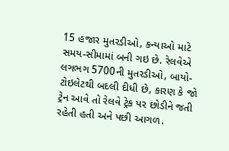15 હજાર મુતરડીઓ, કન્યાઓ માટે સમય-સીમામાં બની ગઇ છે. રેલવેએ લગભગ 5700ની મુતરડીઓ, બાયો- ટોઇલેટથી બદલી દીધી છે, કારણ કે જો ટ્રેન આવે તો રેલવે ટ્રેક પર છોડીને જતી રહેતી હતી અને પછી આગળ.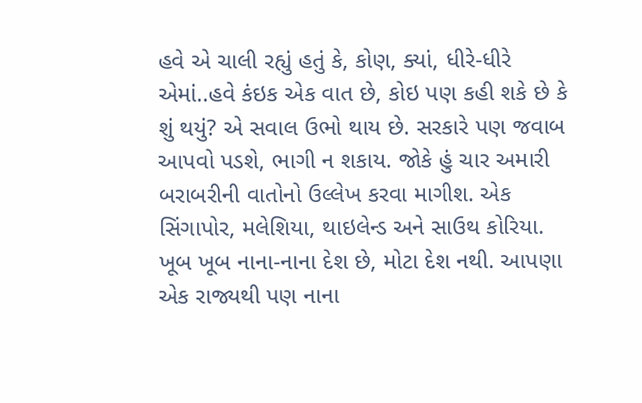હવે એ ચાલી રહ્યું હતું કે, કોણ, ક્યાં, ધીરે-ધીરે એમાં..હવે કંઇક એક વાત છે, કોઇ પણ કહી શકે છે કે શું થયું? એ સવાલ ઉભો થાય છે. સરકારે પણ જવાબ આપવો પડશે, ભાગી ન શકાય. જોકે હું ચાર અમારી બરાબરીની વાતોનો ઉલ્લેખ કરવા માગીશ. એક સિંગાપોર, મલેશિયા, થાઇલેન્ડ અને સાઉથ કોરિયા. ખૂબ ખૂબ નાના-નાના દેશ છે, મોટા દેશ નથી. આપણા એક રાજ્યથી પણ નાના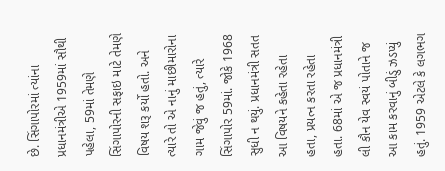છે. સિંગાપોરમાં ત્યાંના પ્રધાનમંત્રીએ 1959માં સૌથી પહેલા, 59માં તેમણે સિંગાપોરની સફાઇ માટે તેમણે વિષય શરૂ કર્યો હતો. અને ત્યારે તો એ નાનું માછીમારોના ગામ જેવું જ હતું, ત્યારે સિંગાપોર 59માં. જોકે 1968 સુધી ન થયું. પ્રધાનમંત્રી સતત આ વિષયને કહેતા રહેતા હતા, પ્રયત્ન કરતા રહેતા હતા. 68માં એ જ પ્રધાનમંત્રી લી કૌન યેવ સ્વયં પોતાને જ આ કામ કરવાનું બીડું ઝડપ્યું હતું. 1959 એટલે કે લગભગ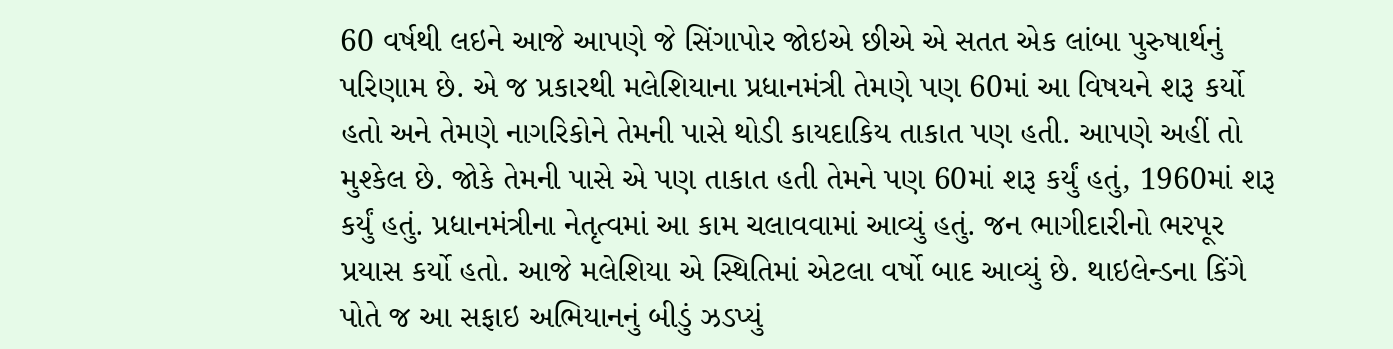60 વર્ષથી લઇને આજે આપણે જે સિંગાપોર જોઇએ છીએ એ સતત એક લાંબા પુરુષાર્થનું પરિણામ છે. એ જ પ્રકારથી મલેશિયાના પ્રધાનમંત્રી તેમણે પણ 60માં આ વિષયને શરૂ કર્યો હતો અને તેમણે નાગરિકોને તેમની પાસે થોડી કાયદાકિય તાકાત પણ હતી. આપણે અહીં તો મુશ્કેલ છે. જોકે તેમની પાસે એ પણ તાકાત હતી તેમને પણ 60માં શરૂ કર્યું હતું, 1960માં શરૂ કર્યું હતું. પ્રધાનમંત્રીના નેતૃત્વમાં આ કામ ચલાવવામાં આવ્યું હતું. જન ભાગીદારીનો ભરપૂર પ્રયાસ કર્યો હતો. આજે મલેશિયા એ સ્થિતિમાં એટલા વર્ષો બાદ આવ્યું છે. થાઇલેન્ડના કિંગે પોતે જ આ સફાઇ અભિયાનનું બીડું ઝડપ્યું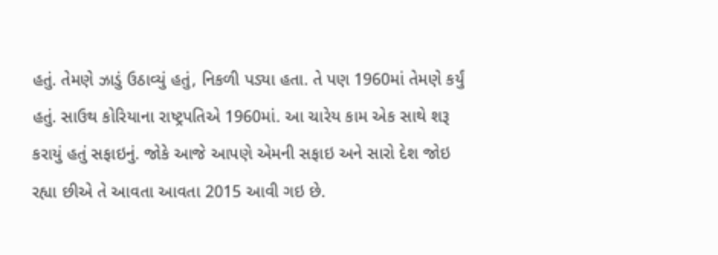હતું. તેમણે ઝાડું ઉઠાવ્યું હતું, નિકળી પડ્યા હતા. તે પણ 1960માં તેમણે કર્યું હતું. સાઉથ કોરિયાના રાષ્ટ્રપતિએ 1960માં. આ ચારેય કામ એક સાથે શરૂ કરાયું હતું સફાઇનું. જોકે આજે આપણે એમની સફાઇ અને સારો દેશ જોઇ રહ્યા છીએ તે આવતા આવતા 2015 આવી ગઇ છે.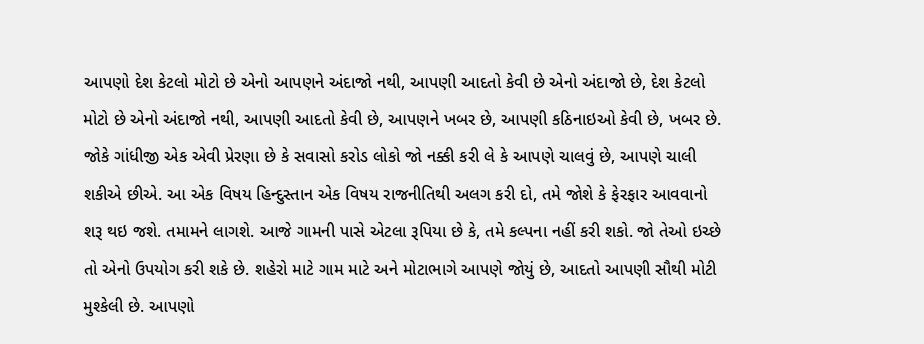આપણો દેશ કેટલો મોટો છે એનો આપણને અંદાજો નથી, આપણી આદતો કેવી છે એનો અંદાજો છે, દેશ કેટલો મોટો છે એનો અંદાજો નથી, આપણી આદતો કેવી છે, આપણને ખબર છે, આપણી કઠિનાઇઓ કેવી છે, ખબર છે. જોકે ગાંધીજી એક એવી પ્રેરણા છે કે સવાસો કરોડ લોકો જો નક્કી કરી લે કે આપણે ચાલવું છે, આપણે ચાલી શકીએ છીએ. આ એક વિષય હિન્દુસ્તાન એક વિષય રાજનીતિથી અલગ કરી દો, તમે જોશે કે ફેરફાર આવવાનો શરૂ થઇ જશે. તમામને લાગશે. આજે ગામની પાસે એટલા રૂપિયા છે કે, તમે કલ્પના નહીં કરી શકો. જો તેઓ ઇચ્છે તો એનો ઉપયોગ કરી શકે છે. શહેરો માટે ગામ માટે અને મોટાભાગે આપણે જોયું છે, આદતો આપણી સૌથી મોટી મુશ્કેલી છે. આપણો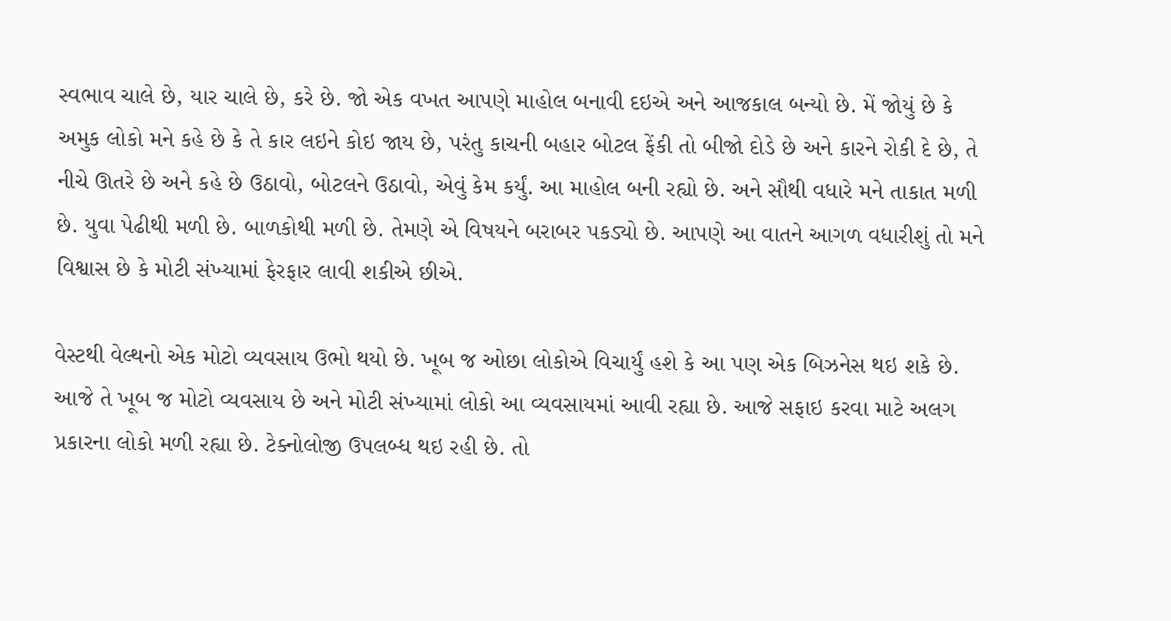સ્વભાવ ચાલે છે, યાર ચાલે છે, કરે છે. જો એક વખત આપણે માહોલ બનાવી દઇએ અને આજકાલ બન્યો છે. મેં જોયું છે કે અમુક લોકો મને કહે છે કે તે કાર લઇને કોઇ જાય છે, પરંતુ કાચની બહાર બોટલ ફેંકી તો બીજો દોડે છે અને કારને રોકી દે છે, તે નીચે ઊતરે છે અને કહે છે ઉઠાવો, બોટલને ઉઠાવો, એવું કેમ કર્યું. આ માહોલ બની રહ્યો છે. અને સૌથી વધારે મને તાકાત મળી છે. યુવા પેઢીથી મળી છે. બાળકોથી મળી છે. તેમણે એ વિષયને બરાબર પકડ્યો છે. આપણે આ વાતને આગળ વધારીશું તો મને વિશ્વાસ છે કે મોટી સંખ્યામાં ફેરફાર લાવી શકીએ છીએ.

વેસ્ટથી વેલ્થનો એક મોટો વ્યવસાય ઉભો થયો છે. ખૂબ જ ઓછા લોકોએ વિચાર્યું હશે કે આ પણ એક બિઝનેસ થઇ શકે છે. આજે તે ખૂબ જ મોટો વ્યવસાય છે અને મોટી સંખ્યામાં લોકો આ વ્યવસાયમાં આવી રહ્યા છે. આજે સફાઇ કરવા માટે અલગ પ્રકારના લોકો મળી રહ્યા છે. ટેક્નોલોજી ઉપલબ્ધ થઇ રહી છે. તો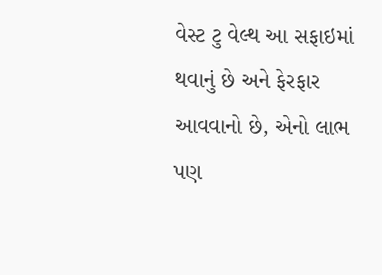વેસ્ટ ટુ વેલ્થ આ સફાઇમાં થવાનું છે અને ફેરફાર આવવાનો છે, એનો લાભ પણ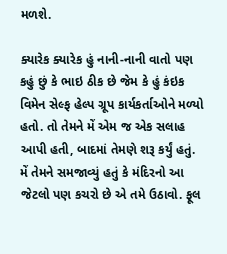મળશે.

ક્યારેક ક્યારેક હું નાની-નાની વાતો પણ કહું છું કે ભાઇ ઠીક છે જેમ કે હું કંઇક વિમેન સેલ્ફ હેલ્પ ગ્રૂપ કાર્યકર્તાઓને મળ્યો હતો. તો તેમને મેં એમ જ એક સલાહ આપી હતી, બાદમાં તેમણે શરૂ કર્યું હતું. મેં તેમને સમજાવ્યું હતું કે મંદિરનો આ જેટલો પણ કચરો છે એ તમે ઉઠાવો. ફૂલ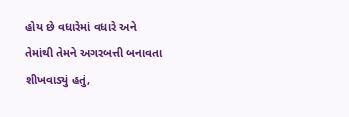હોય છે વધારેમાં વધારે અને તેમાંથી તેમને અગરબત્તી બનાવતા શીખવાડ્યું હતું,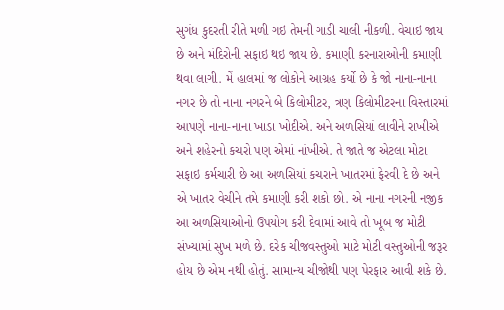સુગંધ કુદરતી રીતે મળી ગઇ તેમની ગાડી ચાલી નીકળી. વેચાઇ જાય છે અને મંદિરોની સફાઇ થઇ જાય છે. કમાણી કરનારાઓની કમાણી થવા લાગી. મેં હાલમાં જ લોકોને આગ્રહ કર્યો છે કે જો નાના-નાના નગર છે તો નાના નગરને બે કિલોમીટર, ત્રણ કિલોમીટરના વિસ્તારમાં આપણે નાના-નાના ખાડા ખોદીએ. અને અળસિયાં લાવીને રાખીએ અને શહેરનો કચરો પણ એમાં નાંખીએ. તે જાતે જ એટલા મોટા સફાઇ કર્મચારી છે આ અળસિયાં કચરાને ખાતરમાં ફેરવી દે છે અને એ ખાતર વેચીને તમે કમાણી કરી શકો છો. એ નાના નગરની નજીક આ અળસિયાઓનો ઉપયોગ કરી દેવામાં આવે તો ખૂબ જ મોટી સંખ્યામાં સુખ મળે છે. દરેક ચીજવસ્તુઓ માટે મોટી વસ્તુઓની જરૂર હોય છે એમ નથી હોતું. સામાન્ય ચીજોથી પણ પેરફાર આવી શકે છે.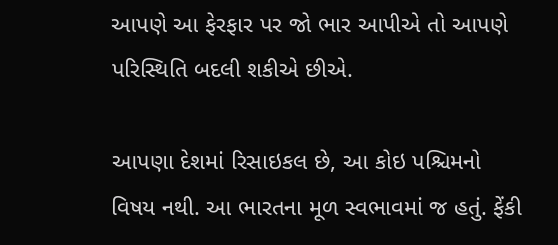આપણે આ ફેરફાર પર જો ભાર આપીએ તો આપણે પરિસ્થિતિ બદલી શકીએ છીએ.

આપણા દેશમાં રિસાઇકલ છે, આ કોઇ પશ્ચિમનો વિષય નથી. આ ભારતના મૂળ સ્વભાવમાં જ હતું. ફેંકી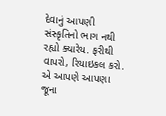દેવાનું આપણી સંસ્કૃતિનો ભાગ નથી રહ્યો ક્યારેય. ફરીથી વાપરો, રિયાઇકલ કરો. એ આપણે આપણા જૂના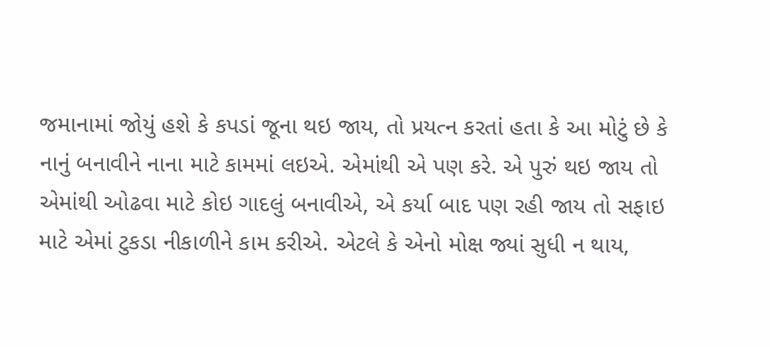જમાનામાં જોયું હશે કે કપડાં જૂના થઇ જાય, તો પ્રયત્ન કરતાં હતા કે આ મોટું છે કે નાનું બનાવીને નાના માટે કામમાં લઇએ. એમાંથી એ પણ કરે. એ પુરું થઇ જાય તો એમાંથી ઓઢવા માટે કોઇ ગાદલું બનાવીએ, એ કર્યા બાદ પણ રહી જાય તો સફાઇ માટે એમાં ટુકડા નીકાળીને કામ કરીએ. એટલે કે એનો મોક્ષ જ્યાં સુધી ન થાય,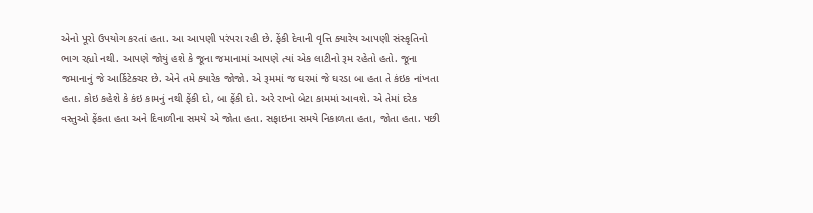એનો પૂરો ઉપયોગ કરતાં હતા. આ આપણી પરંપરા રહી છે. ફેંકી દેવાની વૃત્તિ ક્યારેય આપણી સંસ્કૃતિનો ભાગ રહ્યો નથી. આપણે જોયું હશે કે જૂના જમાનામાં આપણે ત્યાં એક લાટીનો રૂમ રહેતો હતો. જૂના જમાનાનું જે આર્કિટેક્ચર છે. એને તમે ક્યારેક જોજો. એ રૂમમાં જ ઘરમાં જે ઘરડા બા હતા તે કંઇક નાંખતા હતા. કોઇ કહેશે કે કંઇ કામનું નથી ફેંકી દો, બા ફેંકી દો. અરે રાખો બેટા કામમાં આવશે. એ તેમાં દરેક વસ્તુઓ ફેંકતા હતા અને દિવાળીના સમયે એ જોતા હતા. સફાઇના સમયે નિકાળતા હતા, જોતા હતા. પછી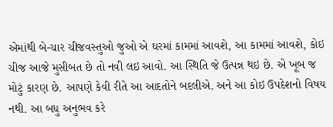એમાંથી બે-ચાર ચીજવસ્તુઓ જુઓ એ ઘરમાં કામમાં આવશે, આ કામમાં આવશે, કોઇ ચીજ આજે મુસીબત છે તો નવી લઇ આવો. આ સ્થિતિ જે ઉત્પન્ન થઇ છે. એ ખૂબ જ મોટું કારણ છે. આપણે કેવી રીતે આ આદતોને બદલીએ. અને આ કોઇ ઉપદેશનો વિષય નથી. આ બધુ અનુભવ કરે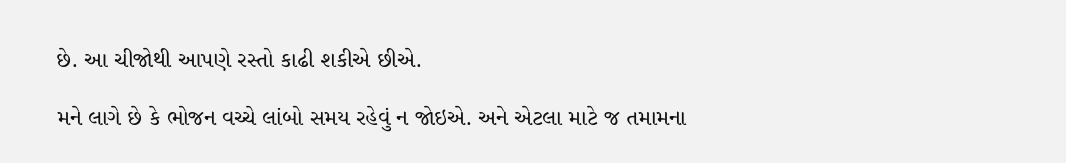છે. આ ચીજોથી આપણે રસ્તો કાઢી શકીએ છીએ.

મને લાગે છે કે ભોજન વચ્ચે લાંબો સમય રહેવું ન જોઇએ. અને એટલા માટે જ તમામના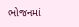ભોજનમાં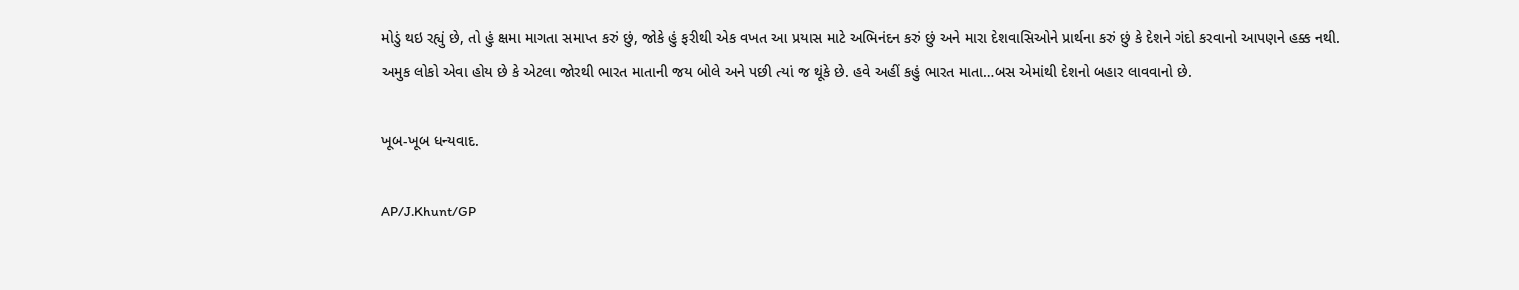મોડું થઇ રહ્યું છે, તો હું ક્ષમા માગતા સમાપ્ત કરું છું, જોકે હું ફરીથી એક વખત આ પ્રયાસ માટે અભિનંદન કરું છું અને મારા દેશવાસિઓને પ્રાર્થના કરું છું કે દેશને ગંદો કરવાનો આપણને હક્ક નથી. અમુક લોકો એવા હોય છે કે એટલા જોરથી ભારત માતાની જય બોલે અને પછી ત્યાં જ થૂંકે છે. હવે અહીં કહું ભારત માતા…બસ એમાંથી દેશનો બહાર લાવવાનો છે.

ખૂબ-ખૂબ ધન્યવાદ.

AP/J.Khunt/GP